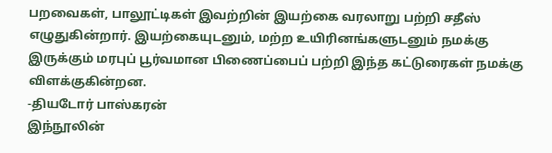பறவைகள், பாலூட்டிகள் இவற்றின் இயற்கை வரலாறு பற்றி சதீஸ் எழுதுகின்றார். இயற்கையுடனும், மற்ற உயிரினங்களுடனும் நமக்கு இருக்கும் மரபுப் பூர்வமான பிணைப்பைப் பற்றி இந்த கட்டுரைகள் நமக்கு விளக்குகின்றன.
-தியடோர் பாஸ்கரன்
இந்நூலின்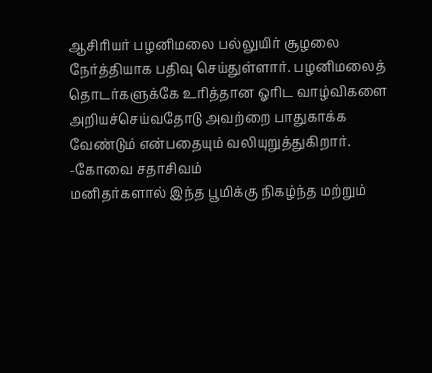ஆசிரியர் பழனிமலை பல்லுயிர் சூழலை நேர்த்தியாக பதிவு செய்துள்ளார். பழனிமலைத் தொடர்களுக்கே உரித்தான ஓரிட வாழ்விகளை அறியச்செய்வதோடு அவற்றை பாதுகாக்க வேண்டும் என்பதையும் வலியுறுத்துகிறார்.
-கோவை சதாசிவம்
மனிதர்களால் இந்த பூமிக்கு நிகழ்ந்த மற்றும்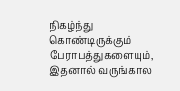நிகழ்ந்து கொண்டிருக்கும் பேராபத்துகளையும், இதனால் வருங்கால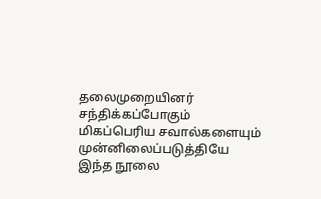தலைமுறையினர் சந்திக்கப்போகும் மிகப்பெரிய சவால்களையும் முன்னிலைப்படுத்தியே இந்த நூலை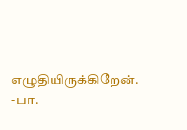எழுதியிருக்கிறேன்.
-பா.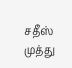சதீஸ் முத்து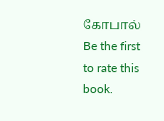கோபால்
Be the first to rate this book.